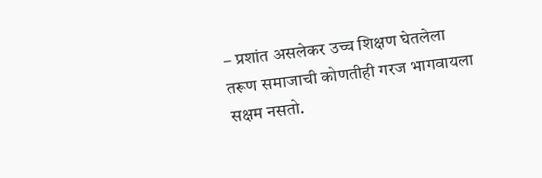– प्रशांत असलेकर उच्च शिक्षण घेतलेला तरूण समाजाची कोणतीही गरज भागवायला सक्षम नसतो.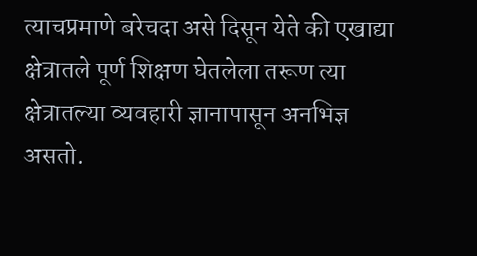त्याचप्रमाणे बरेचदा असे दिसून येते की एखाद्या क्षेत्रातले पूर्ण शिक्षण घेतलेला तरूण त्या क्षेत्रातल्या व्यवहारी ज्ञानापासून अनभिज्ञ असतो.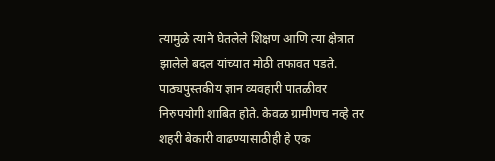त्यामुळे त्याने घेतलेले शिक्षण आणि त्या क्षेत्रात झालेले बदल यांच्यात मोठी तफावत पडते. पाठ्यपुस्तकीय ज्ञान व्यवहारी पातळीवर निरुपयोगी शाबित होते. केवळ ग्रामीणच नव्हे तर शहरी बेकारी वाढण्यासाठीही हे एक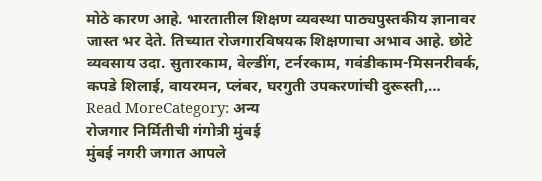मोठे कारण आहे. भारतातील शिक्षण व्यवस्था पाठ्यपुस्तकीय ज्ञानावर जास्त भर देते. तिच्यात रोजगारविषयक शिक्षणाचा अभाव आहे. छोटे व्यवसाय उदा. सुतारकाम, वेल्डींग, टर्नरकाम, गवंडीकाम-मिसनरीवर्क, कपडे शिलाई, वायरमन, प्लंबर, घरगुती उपकरणांची दुरूस्ती,…
Read MoreCategory: अन्य
रोजगार निर्मितीची गंगोत्री मुंबई
मुंबई नगरी जगात आपले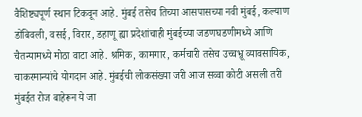वैशिष्ट्यपूर्ण स्थान टिकवून आहे. मुंबई तसेच तिच्या आसपासच्या नवी मुंबई, कल्याण डोंबिवली, वसई, विरार, डहाणू ह्या प्रदेशांचाही मुंबईच्या जडणघडणीमध्ये आणि चैतन्यामध्ये मोठा वाटा आहे. श्रमिक, कामगार, कर्मचारी तसेच उच्चभ्रू व्यावसायिक, चाकरमान्यांचे योगदान आहे. मुंबईची लोकसंख्या जरी आज सव्वा कोटी असली तरी मुंबईत रोज बाहेरून ये जा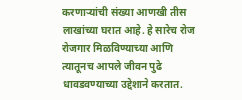करणाऱ्यांची संख्या आणखी तीस लाखांच्या घरात आहे. हे सारेच रोज रोजगार मिळविण्याच्या आणि त्यातूनच आपले जीवन पुढे धावडवण्याच्या उद्देशाने करतात.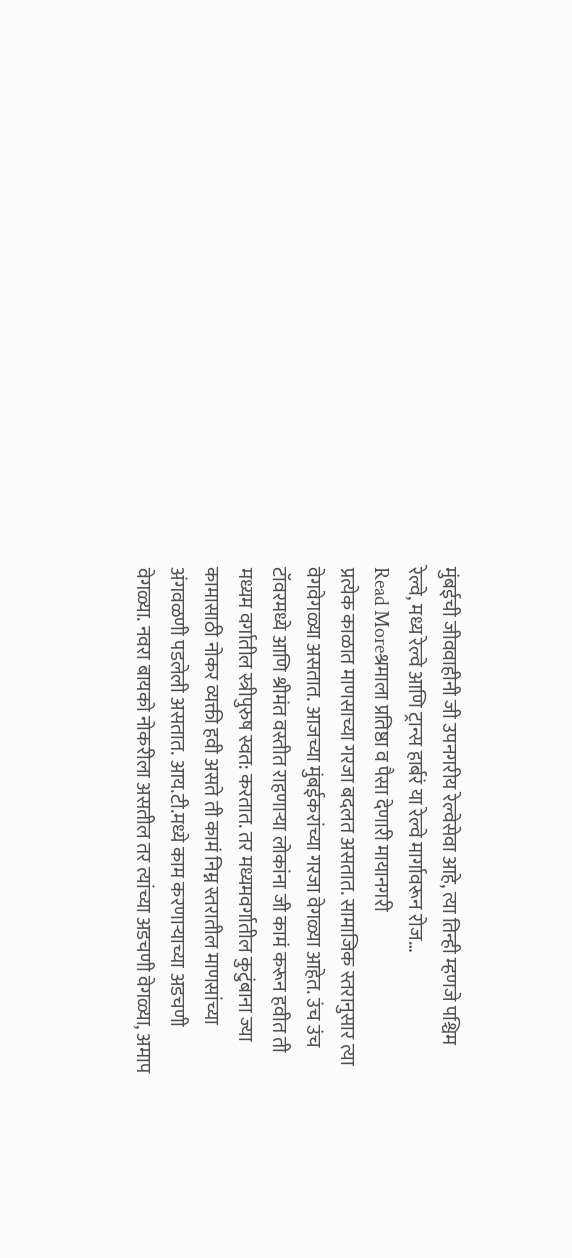मुंबईची जीववाहीनी जी उपनगरीय रेल्वेसेवा आहे, त्या तिन्ही म्हणजे पश्चिम रेल्वे, मध्य रेल्वे आणि ट्रान्स हार्बरं या रेल्वे मार्गावरून रोज…
Read Moreश्रमाला प्रतिष्ठा व पैसा देणारी मायानगरी
प्रत्येक काळात माणसाच्या गरजा बदलत असतात. सामाजिक स्तरानुसार त्या वेगवेगळ्या असतात. आजच्या मुंबईकरांच्या गरजा वेगळ्या आहेत. उंच उंच टॉवरमध्ये आणि श्रीमंत वस्तीत राहणाऱ्या लोकांना जी कामं करून हवीत ती मध्यम वर्गातील स्त्रीपुरुष स्वत: करतात. तर मध्यमवर्गातील कुटुंबाना ज्या कामासाठी नोकर व्यक्ती हवी असते ती कामं निम्न स्तरातील माणसांच्या अंगवळणी पडलेली असतात. आय.टी.मध्ये काम करणाऱ्याच्या अडचणी वेगळ्या. नवरा बायको नोकरीला असतील तर त्यांच्या अडचणी वेगळ्या, अमाप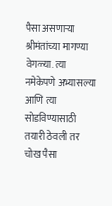पैसा असणाऱ्या श्रीमंतांच्या मागण्या वेगळ्या. त्या नमेकेपणे अभ्यासल्या आणि त्या सोडविण्यासाठी तयारी ठेवली तर चोख पैसा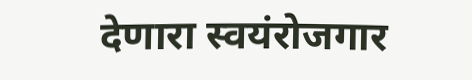देणारा स्वयंरोजगार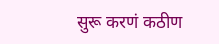सुरू करणं कठीण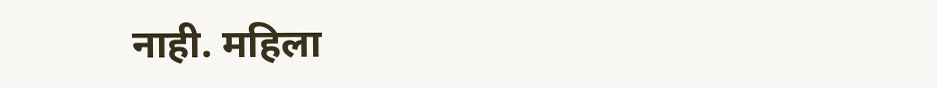नाही. महिला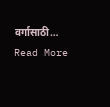वर्गासाठी…
Read More